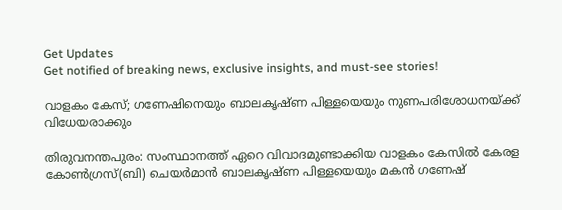Get Updates
Get notified of breaking news, exclusive insights, and must-see stories!

വാളകം കേസ്; ഗണേഷിനെയും ബാലകൃഷ്ണ പിള്ളയെയും നുണപരിശോധനയ്ക്ക് വിധേയരാക്കും

തിരുവനന്തപുരം: സംസ്ഥാനത്ത് ഏറെ വിവാദമുണ്ടാക്കിയ വാളകം കേസില്‍ കേരള കോണ്‍ഗ്രസ്(ബി) ചെയര്‍മാന്‍ ബാലകൃഷ്ണ പിള്ളയെയും മകന്‍ ഗണേഷ്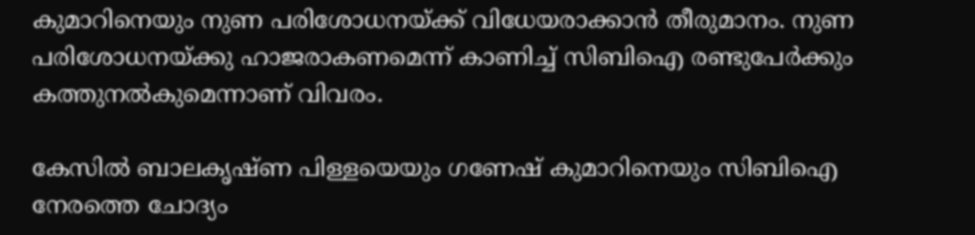കുമാറിനെയും നുണ പരിശോധനയ്ക്ക് വിധേയരാക്കാന്‍ തീരുമാനം. നുണ പരിശോധനയ്ക്കു ഹാജരാകണമെന്ന് കാണിച്ച് സിബിഐ രണ്ടുപേര്‍ക്കും കത്തുനല്‍കുമെന്നാണ് വിവരം.

കേസില്‍ ബാലകൃഷ്ണ പിള്ളയെയും ഗണേഷ് കുമാറിനെയും സിബിഐ നേരത്തെ ചോദ്യം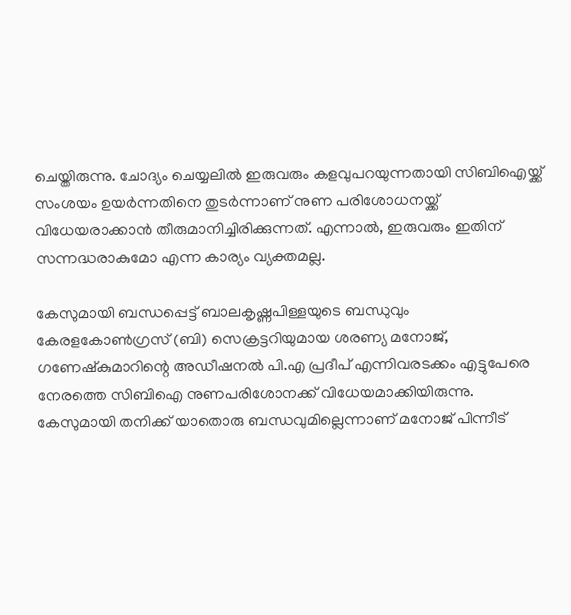ചെയ്തിരുന്നു. ചോദ്യം ചെയ്യലില്‍ ഇരുവരും കളവുപറയുന്നതായി സിബിഐയ്ക്ക് സംശയം ഉയര്‍ന്നതിനെ തുടര്‍ന്നാണ് നുണ പരിശോധനയ്ക്ക് വിധേയരാക്കാന്‍ തീരുമാനിച്ചിരിക്കുന്നത്. എന്നാല്‍, ഇരുവരും ഇതിന് സന്നദ്ധരാകുമോ എന്ന കാര്യം വ്യക്തമല്ല.

കേസുമായി ബന്ധപ്പെട്ട് ബാലകൃഷ്ണപിള്ളയുടെ ബന്ധുവും കേരളകോണ്‍ഗ്രസ് (ബി) സെക്രട്ടറിയുമായ ശരണ്യ മനോജ്, ഗണേഷ്‌കുമാറിന്റെ അഡീഷനല്‍ പി.എ പ്രദീപ് എന്നിവരടക്കം എട്ടുപേരെ നേരത്തെ സിബിഐ നുണപരിശോനക്ക് വിധേയമാക്കിയിരുന്നു. കേസുമായി തനിക്ക് യാതൊരു ബന്ധവുമില്ലെന്നാണ് മനോജ് പിന്നീട്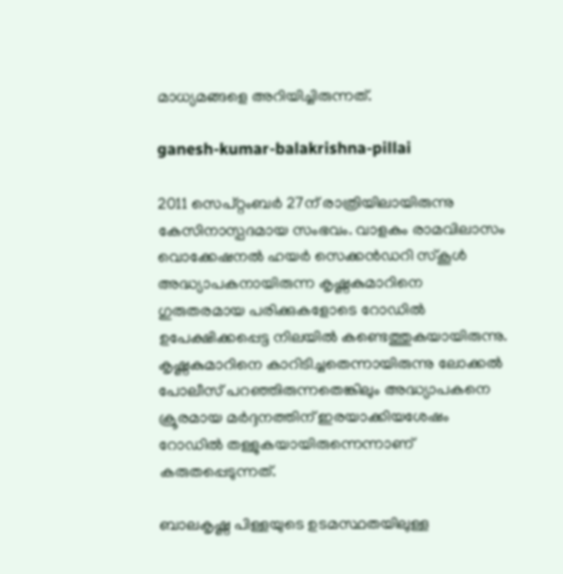മാധ്യമങ്ങളെ അറിയിച്ചിരുന്നത്.

ganesh-kumar-balakrishna-pillai

2011 സെപ്റ്റംബര്‍ 27ന് രാത്രിയിലായിരുന്നു കേസിനാസ്പദമായ സംഭവം. വാളകം രാമവിലാസം വൊക്കേഷനല്‍ ഹയര്‍ സെക്കന്‍ഡറി സ്‌കൂള്‍ അദ്ധ്യാപകനായിരുന്ന കൃഷ്ണകുമാറിനെ ഗുരുതരമായ പരിക്കുകളോടെ റോഡില്‍ ഉപേക്ഷിക്കപ്പെട്ട നിലയില്‍ കണ്ടെത്തുകയായിരുന്നു. കൃഷ്ണകുമാറിനെ കാറിടിച്ചതെന്നായിരുന്നു ലോക്കല്‍ പോലീസ് പറഞ്ഞിരുന്നതെങ്കിലും അദ്ധ്യാപകനെ ക്രൂരമായ മര്‍ദ്ദനത്തിന് ഇരയാക്കിയശേഷം റോഡില്‍ തള്ളുകയായിരുന്നെന്നാണ് കരുതപ്പെടുന്നത്.

ബാലകൃഷ്ണ പിള്ളയുടെ ഉടമസ്ഥതയിലുള്ള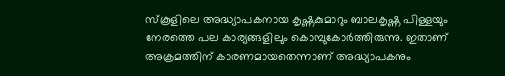സ്‌കൂളിലെ അദ്ധ്യാപകനായ കൃഷ്ണകുമാറും ബാലകൃഷ്ണ പിള്ളയും നേരത്തെ പല കാര്യങ്ങളിലും കൊമ്പുകോര്‍ത്തിരുന്നു. ഇതാണ് അക്രമത്തിന് കാരണമായതെന്നാണ് അദ്ധ്യാപകനും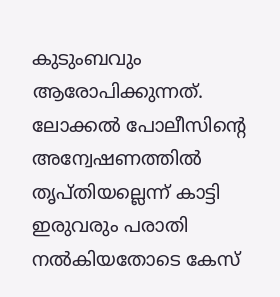കുടുംബവും ആരോപിക്കുന്നത്. ലോക്കല്‍ പോലീസിന്റെ അന്വേഷണത്തില്‍ തൃപ്തിയല്ലെന്ന് കാട്ടി ഇരുവരും പരാതി നല്‍കിയതോടെ കേസ്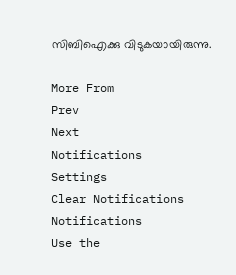സിബിഐക്കു വിടുകയായിരുന്നു.

More From
Prev
Next
Notifications
Settings
Clear Notifications
Notifications
Use the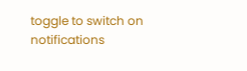toggle to switch on notifications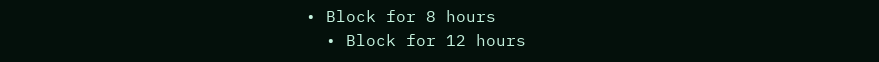• Block for 8 hours
  • Block for 12 hours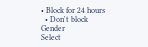• Block for 24 hours
  • Don't block
Gender
Select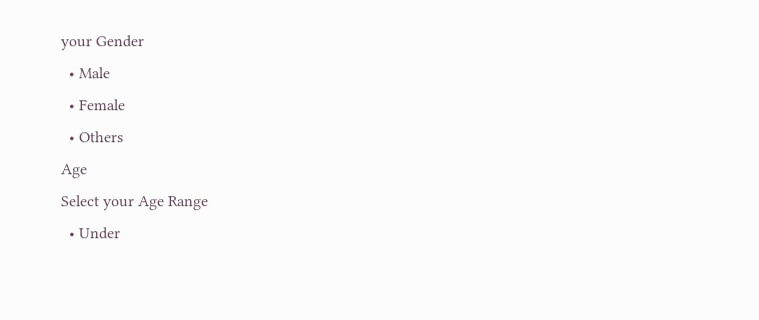your Gender
  • Male
  • Female
  • Others
Age
Select your Age Range
  • Under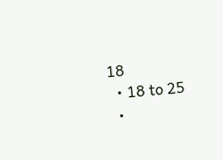18
  • 18 to 25
  •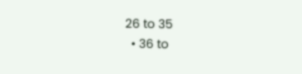26 to 35
  • 36 to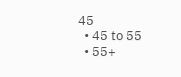45
  • 45 to 55
  • 55+